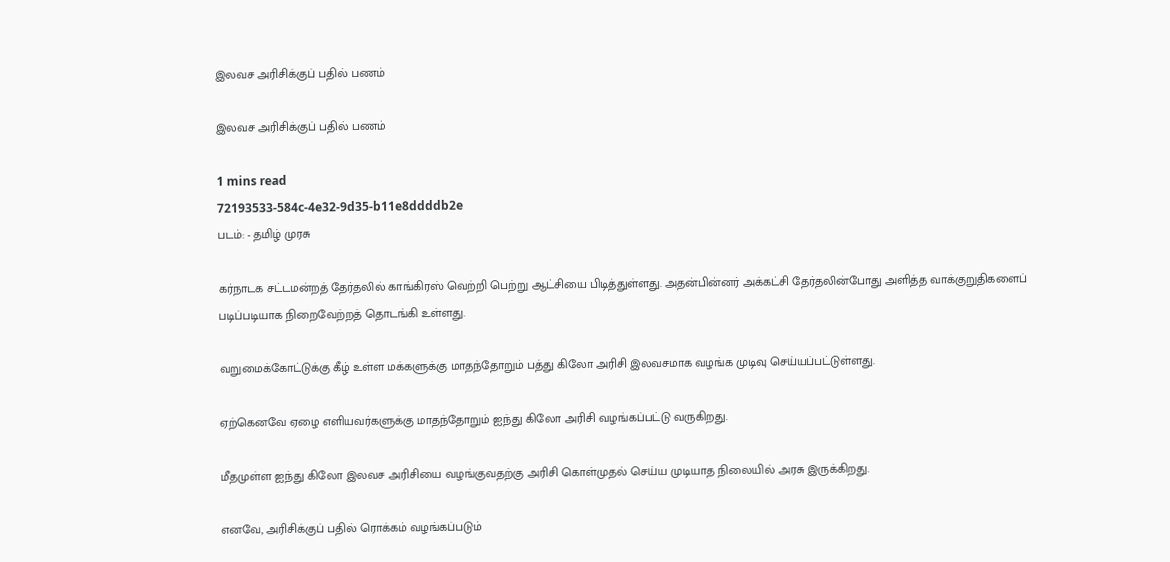இலவச அரிசிக்குப் பதில் பணம்

இலவச அரிசிக்குப் பதில் பணம்

1 mins read
72193533-584c-4e32-9d35-b11e8ddddb2e
படம்: - தமிழ் முரசு

கர்நாடக சட்டமன்றத் தேர்தலில் காங்கிரஸ் வெற்றி பெற்று ஆட்சியை பிடித்துள்ளது. அதன்பின்னர் அக்கட்சி தேர்தலின்போது அளித்த வாக்குறுதிகளைப் படிப்படியாக நிறைவேற்றத் தொடங்கி உள்ளது.

வறுமைக்கோட்டுக்கு கீழ் உள்ள மக்களுக்கு மாதந்தோறும் பத்து கிலோ அரிசி இலவசமாக வழங்க முடிவு செய்யப்பட்டுள்ளது.

ஏற்கெனவே ஏழை எளியவர்களுக்கு மாதந்தோறும் ஐந்து கிலோ அரிசி வழங்கப்பட்டு வருகிறது.

மீதமுள்ள ஐந்து கிலோ இலவச அரிசியை வழங்குவதற்கு அரிசி கொள்முதல் செய்ய முடியாத நிலையில் அரசு இருக்கிறது.

எனவே, அரிசிக்குப் பதில் ரொக்கம் வழங்கப்படும்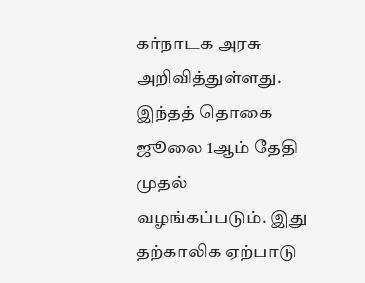கர்நாடக அரசு அறிவித்துள்ளது. இந்தத் தொகை ஜூலை 1ஆம் தேதி முதல் வழங்கப்படும். இது தற்காலிக ஏற்பாடு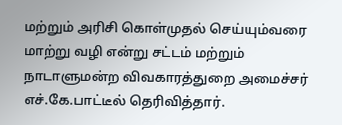மற்றும் அரிசி கொள்முதல் செய்யும்வரை மாற்று வழி என்று சட்டம் மற்றும் நாடாளுமன்ற விவகாரத்துறை அமைச்சர் எச்.கே.பாட்டீல் தெரிவித்தார்.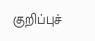குறிப்புச்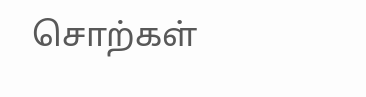சொற்கள்